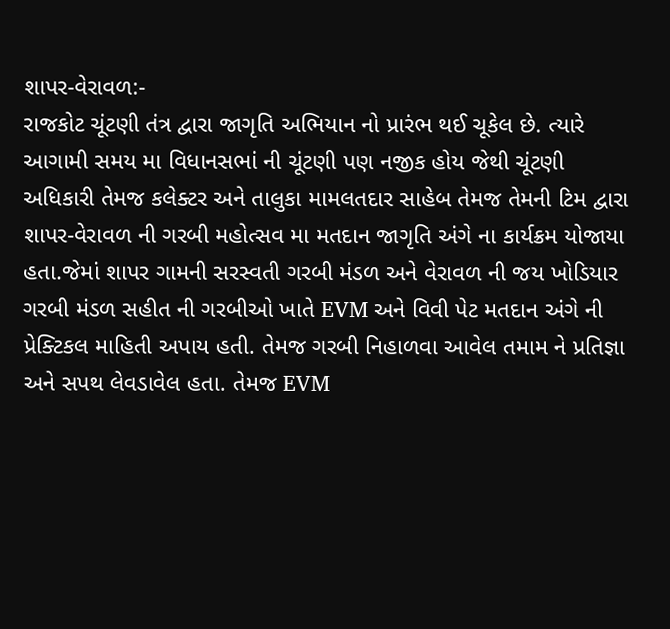શાપર-વેરાવળ:-
રાજકોટ ચૂંટણી તંત્ર દ્વારા જાગૃતિ અભિયાન નો પ્રારંભ થઈ ચૂકેલ છે. ત્યારે આગામી સમય મા વિધાનસભાં ની ચૂંટણી પણ નજીક હોય જેથી ચૂંટણી અધિકારી તેમજ કલેક્ટર અને તાલુકા મામલતદાર સાહેબ તેમજ તેમની ટિમ દ્વારા શાપર-વેરાવળ ની ગરબી મહોત્સવ મા મતદાન જાગૃતિ અંગે ના કાર્યક્રમ યોજાયા હતા.જેમાં શાપર ગામની સરસ્વતી ગરબી મંડળ અને વેરાવળ ની જય ખોડિયાર ગરબી મંડળ સહીત ની ગરબીઓ ખાતે EVM અને વિવી પેટ મતદાન અંગે ની પ્રેક્ટિકલ માહિતી અપાય હતી. તેમજ ગરબી નિહાળવા આવેલ તમામ ને પ્રતિજ્ઞા અને સપથ લેવડાવેલ હતા. તેમજ EVM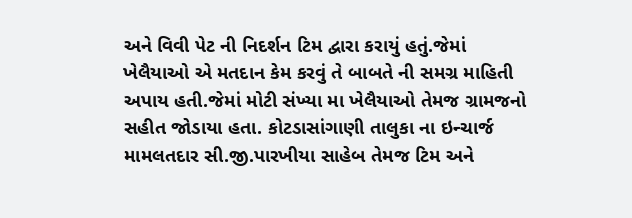અને વિવી પેટ ની નિદર્શન ટિમ દ્વારા કરાયું હતું.જેમાં ખેલૈયાઓ એ મતદાન કેમ કરવું તે બાબતે ની સમગ્ર માહિતી અપાય હતી.જેમાં મોટી સંખ્યા મા ખેલૈયાઓ તેમજ ગ્રામજનો સહીત જોડાયા હતા. કોટડાસાંગાણી તાલુકા ના ઇન્ચાર્જ મામલતદાર સી.જી.પારખીયા સાહેબ તેમજ ટિમ અને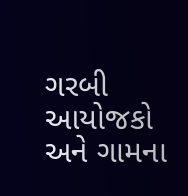ગરબી આયોજકો અને ગામના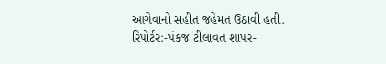આગેવાનો સહીત જહેમત ઉઠાવી હતી.
રિપોર્ટર:-પંકજ ટીલાવત શાપર-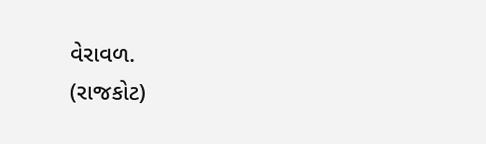વેરાવળ.
(રાજકોટ)